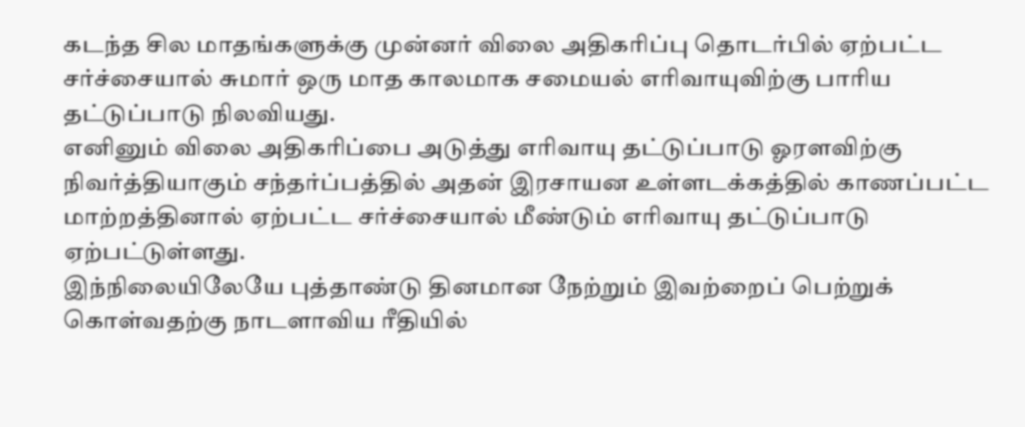கடந்த சில மாதங்களுக்கு முன்னர் விலை அதிகரிப்பு தொடர்பில் ஏற்பட்ட சர்ச்சையால் சுமார் ஒரு மாத காலமாக சமையல் எரிவாயுவிற்கு பாரிய தட்டுப்பாடு நிலவியது.
எனினும் விலை அதிகரிப்பை அடுத்து எரிவாயு தட்டுப்பாடு ஓரளவிற்கு நிவர்த்தியாகும் சந்தர்ப்பத்தில் அதன் இரசாயன உள்ளடக்கத்தில் காணப்பட்ட மாற்றத்தினால் ஏற்பட்ட சர்ச்சையால் மீண்டும் எரிவாயு தட்டுப்பாடு ஏற்பட்டுள்ளது.
இந்நிலையிலேயே புத்தாண்டு தினமான நேற்றும் இவற்றைப் பெற்றுக் கொள்வதற்கு நாடளாவிய ரீதியில்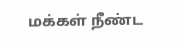மக்கள் நீண்ட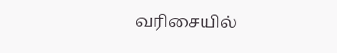வரிசையில்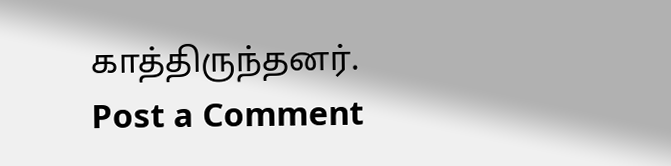காத்திருந்தனர்.
Post a Comment